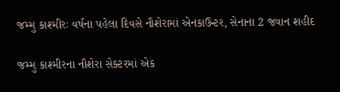જમ્મુ કાશ્મીરઃ વર્ષના પહેલા દિવસે નૌશેરામાં એનકાઉન્ટર, સેનાના 2 જવાન શહીદ

જમ્મુ કાશ્મીરના નૌશેરા સેક્ટરમાં એક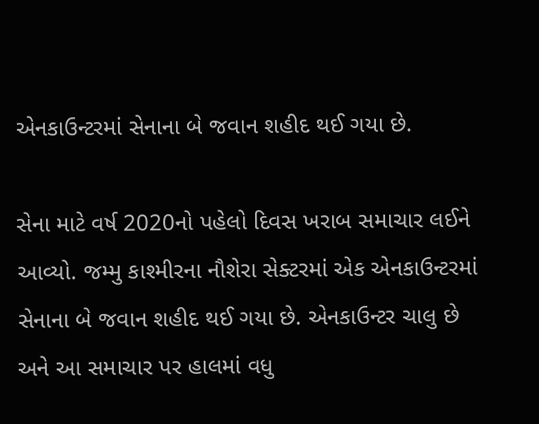એનકાઉન્ટરમાં સેનાના બે જવાન શહીદ થઈ ગયા છે.

સેના માટે વર્ષ 2020નો પહેલો દિવસ ખરાબ સમાચાર લઈને આવ્યો. જમ્મુ કાશ્મીરના નૌશેરા સેક્ટરમાં એક એનકાઉન્ટરમાં સેનાના બે જવાન શહીદ થઈ ગયા છે. એનકાઉન્ટર ચાલુ છે અને આ સમાચાર પર હાલમાં વધુ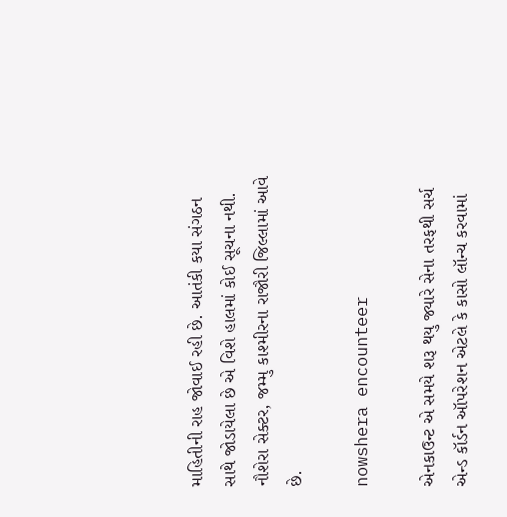માહિતીની રાહ જોવાઈ રહી છે. આતંકી કયા સંગઠન સાથે જોડાયેલા છે એ વિશે હાલમાં કોઈ સૂચના નથી. નૌશેરા સેક્ટર, જમ્મુ કાશ્મીરના રાજૌરી જિલ્લામાં આવે છે.

nowshera encounteer

એનકાઉન્ટ એ સમયે શરૂ થયુ જ્યારે સેના તરફથી સર્ચ એન્ડ કૉર્ડન ઑપરેશન એટલે કે કાસો લૉન્ચ કરવામાં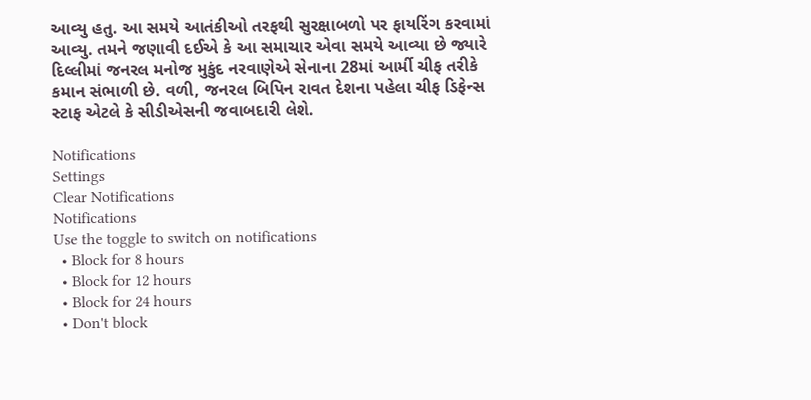આવ્યુ હતુ. આ સમયે આતંકીઓ તરફથી સુરક્ષાબળો પર ફાયરિંગ કરવામાં આવ્યુ. તમને જણાવી દઈએ કે આ સમાચાર એવા સમયે આવ્યા છે જ્યારે દિલ્લીમાં જનરલ મનોજ મુકુંદ નરવાણેએ સેનાના 28માં આર્મી ચીફ તરીકે કમાન સંભાળી છે. વળી, જનરલ બિપિન રાવત દેશના પહેલા ચીફ ડિફેન્સ સ્ટાફ એટલે કે સીડીએસની જવાબદારી લેશે.

Notifications
Settings
Clear Notifications
Notifications
Use the toggle to switch on notifications
  • Block for 8 hours
  • Block for 12 hours
  • Block for 24 hours
  • Don't block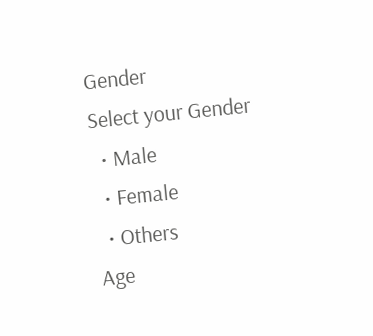Gender
Select your Gender
  • Male
  • Female
  • Others
Age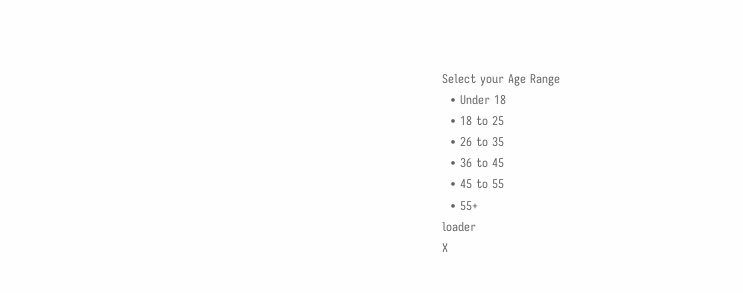Select your Age Range
  • Under 18
  • 18 to 25
  • 26 to 35
  • 36 to 45
  • 45 to 55
  • 55+
loader
X